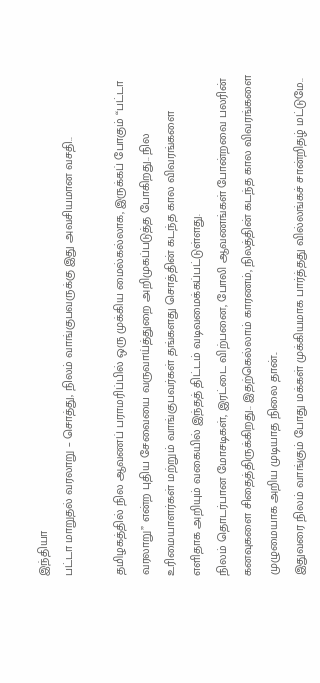இந்தியா
பட்டா மாறுதல் வரலாறு – சொத்து, நிலம் வாங்குபவருக்கு இது அவசியமான வசதி..

தமிழகத்தில் நில ஆவணப் பராமரிப்பில் ஒரு முக்கிய மைல்கல்லாக, இருக்கப் போகும் “பட்டா வரலாறு” என்ற புதிய சேவையை வருவாய்த்துறை அறிமுகப்படுத்த போகிறது.. நில உரிமையாளர்கள் மற்றும் வாங்குபவர்கள் தங்களது சொத்தின் கடந்த கால விவரங்களை எளிதாக அறியும் வகையில் இந்தத் திட்டம் வடிவமைக்கப்பட்டுள்ளது.
நிலம் தொடர்பான மோசடிகள், இரட்டை விற்பனை, போலி ஆவணங்கள் போன்றவை பலரின் கனவுகளை சிதைத்திருக்கிறது.. இதற்கெல்லாம் காரணம், நிலத்தின் கடந்த கால விவரங்களை முழுமையாக அறிய முடியாத நிலை தான்..
இதுவரை நிலம் வாங்கும் போது மக்கள் முக்கியமாக பார்த்தது வில்லங்கச் சான்றிதழ் மட்டுமே..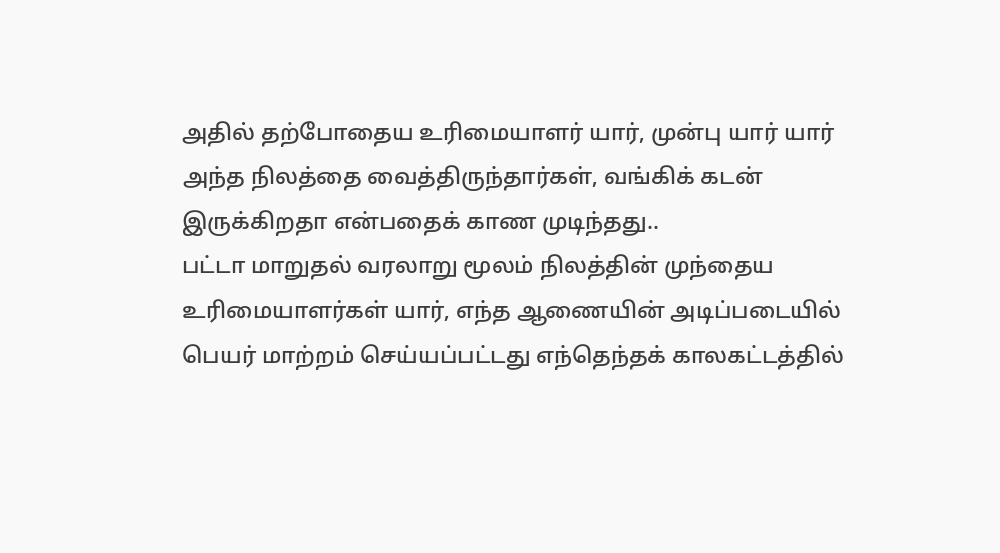அதில் தற்போதைய உரிமையாளர் யார், முன்பு யார் யார் அந்த நிலத்தை வைத்திருந்தார்கள், வங்கிக் கடன் இருக்கிறதா என்பதைக் காண முடிந்தது..
பட்டா மாறுதல் வரலாறு மூலம் நிலத்தின் முந்தைய உரிமையாளர்கள் யார், எந்த ஆணையின் அடிப்படையில் பெயர் மாற்றம் செய்யப்பட்டது எந்தெந்தக் காலகட்டத்தில்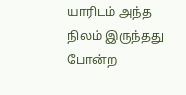யாரிடம் அந்த நிலம் இருந்தது போன்ற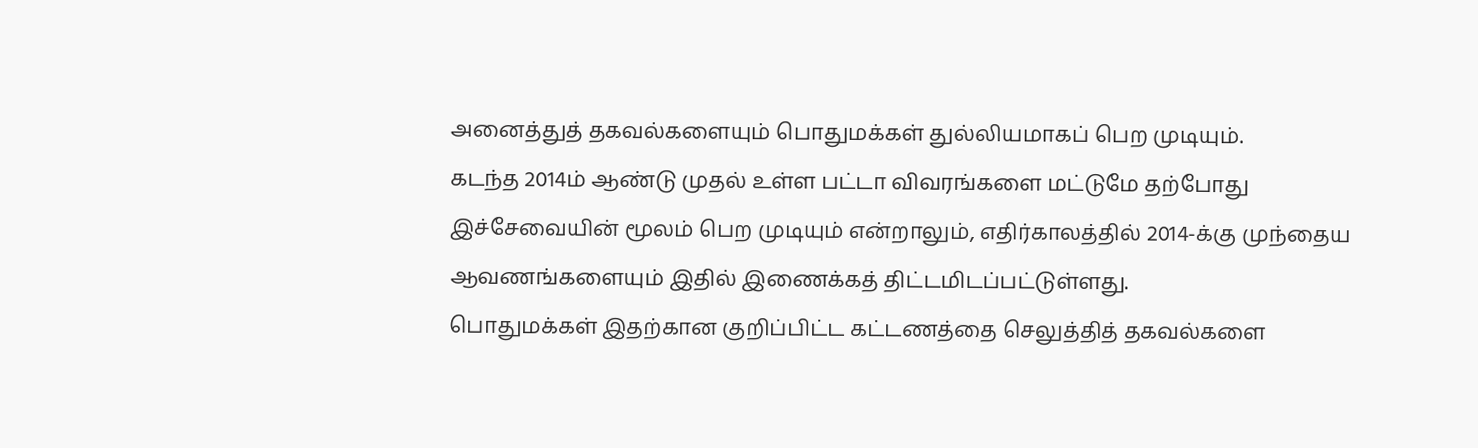அனைத்துத் தகவல்களையும் பொதுமக்கள் துல்லியமாகப் பெற முடியும்.
கடந்த 2014ம் ஆண்டு முதல் உள்ள பட்டா விவரங்களை மட்டுமே தற்போது இச்சேவையின் மூலம் பெற முடியும் என்றாலும், எதிர்காலத்தில் 2014-க்கு முந்தைய ஆவணங்களையும் இதில் இணைக்கத் திட்டமிடப்பட்டுள்ளது.
பொதுமக்கள் இதற்கான குறிப்பிட்ட கட்டணத்தை செலுத்தித் தகவல்களை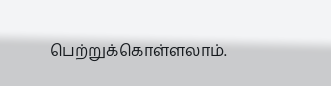பெற்றுக்கொள்ளலாம்.